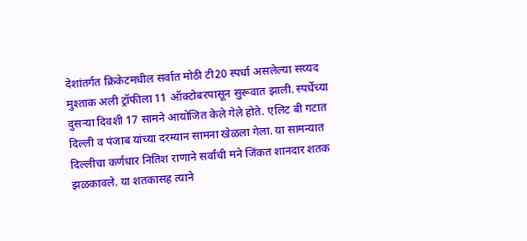देशांतर्गत क्रिकेटमधील सर्वात मोठी टी20 स्पर्धा असलेल्या सय्यद मुश्ताक अली ट्रॉफीला 11 ऑक्टोबरपासून सुरूवात झाली. स्पर्धेच्या दुसऱ्या दिवशी 17 सामने आयोजित केले गेले होते. एलिट बी गटात दिल्ली व पंजाब यांच्या दरम्यान सामना खेळला गेला. या सामन्यात दिल्लीचा कर्णधार नितिश राणाने सर्वांची मने जिंकत शानदार शतक झळकावले. या शतकासह त्याने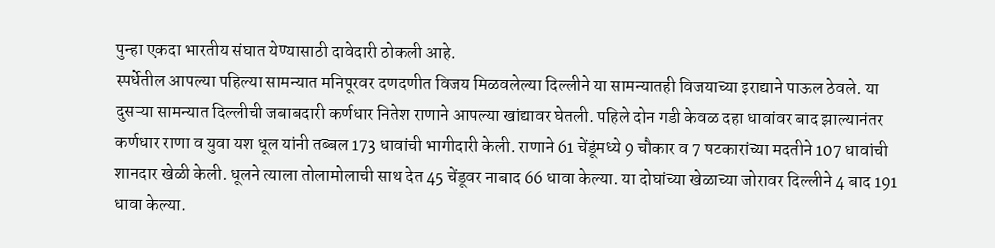पुन्हा एकदा भारतीय संघात येण्यासाठी दावेदारी ठोकली आहे.
स्पर्धेतील आपल्या पहिल्या सामन्यात मनिपूरवर दणदणीत विजय मिळवलेल्या दिल्लीने या सामन्यातही विजयाच्या इराद्याने पाऊल ठेवले. या दुसऱ्या सामन्यात दिल्लीची जबाबदारी कर्णधार नितेश राणाने आपल्या खांद्यावर घेतली. पहिले दोन गडी केवळ दहा धावांवर बाद झाल्यानंतर कर्णधार राणा व युवा यश धूल यांनी तब्बल 173 धावांची भागीदारी केली. राणाने 61 चेंडूंमध्ये 9 चौकार व 7 षटकारांच्या मदतीने 107 धावांची शानदार खेळी केली. धूलने त्याला तोलामोलाची साथ देत 45 चेंडूवर नाबाद 66 धावा केल्या. या दोघांच्या खेळाच्या जोरावर दिल्लीने 4 बाद 191 धावा केल्या.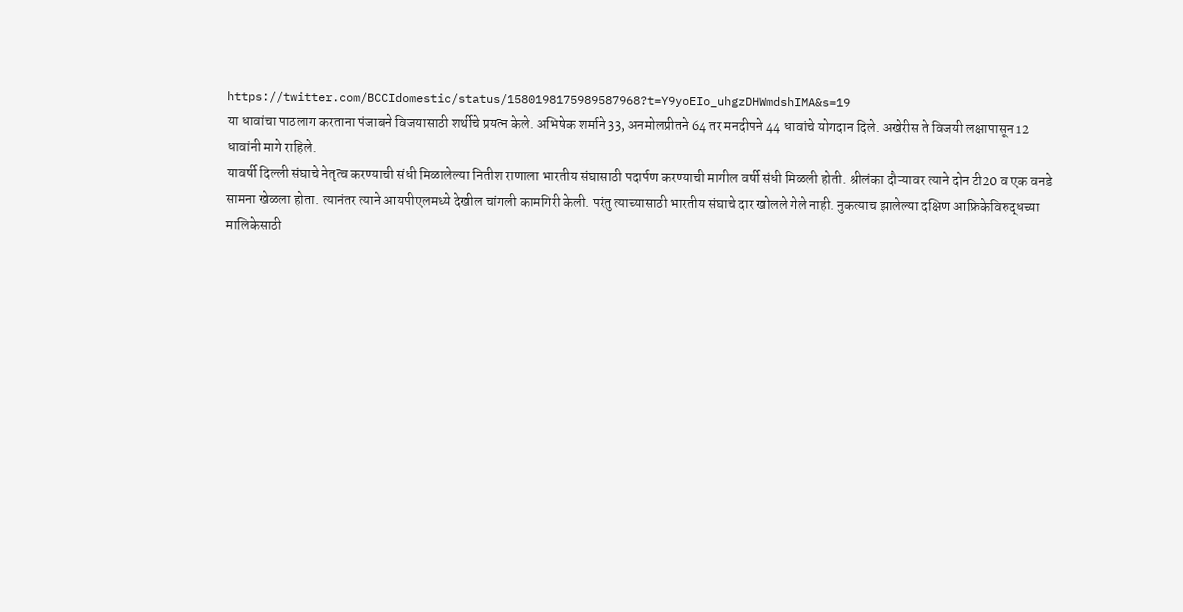https://twitter.com/BCCIdomestic/status/1580198175989587968?t=Y9yoEIo_uhgzDHWmdshIMA&s=19
या धावांचा पाठलाग करताना पंजाबने विजयासाठी शर्थीचे प्रयत्न केले. अभिषेक शर्माने 33, अनमोलप्रीतने 64 तर मनदीपने 44 धावांचे योगदान दिले. अखेरीस ते विजयी लक्षापासून 12 धावांनी मागे राहिले.
यावर्षी दिल्ली संघाचे नेतृत्व करण्याची संधी मिळालेल्या नितीश राणाला भारतीय संघासाठी पदार्पण करण्याची मागील वर्षी संधी मिळली होती. श्रीलंका दौऱ्यावर त्याने दोन टी20 व एक वनडे सामना खेळला होता. त्यानंतर त्याने आयपीएलमध्ये देखील चांगली कामगिरी केली. परंतु त्याच्यासाठी भारतीय संघाचे दार खोलले गेले नाही. नुकत्याच झालेल्या दक्षिण आफ्रिकेविरुद्धच्या मालिकेसाठी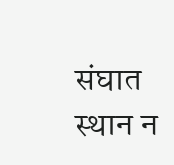संघात स्थान न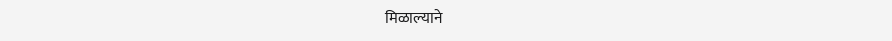मिळाल्याने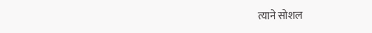त्याने सोशल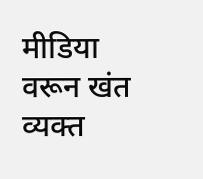मीडिया वरून खंत व्यक्त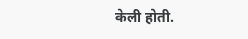केली होती.